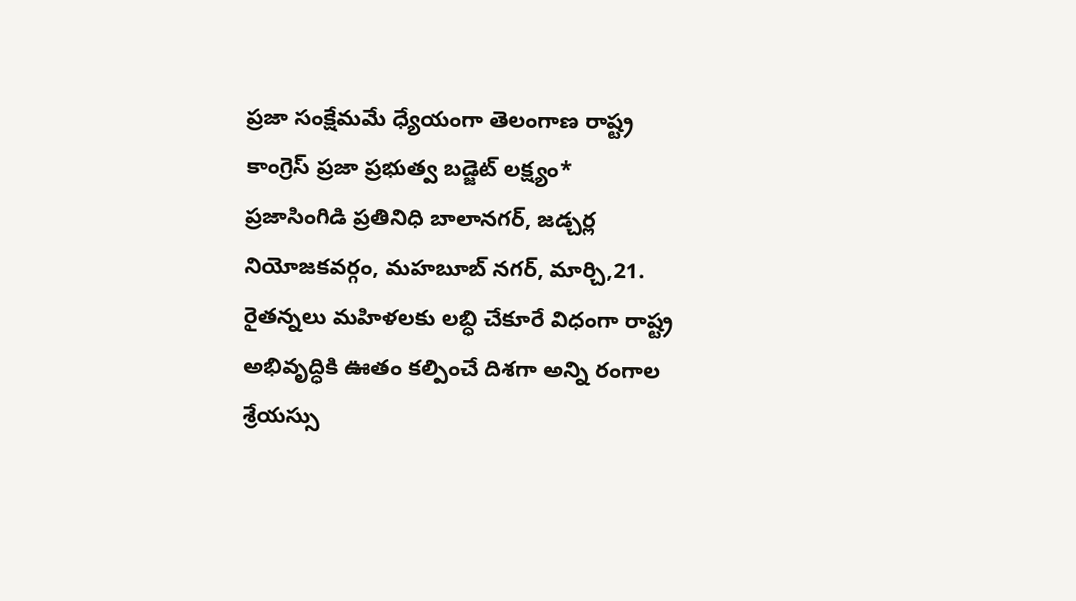ప్రజా సంక్షేమమే ధ్యేయంగా తెలంగాణ రాష్ట్ర కాంగ్రెస్ ప్రజా ప్రభుత్వ బడ్జెట్ లక్ష్యం*
ప్రజాసింగిడి ప్రతినిధి బాలానగర్, జడ్చర్ల నియోజకవర్గం, మహబూబ్ నగర్, మార్చి,21.
రైతన్నలు మహిళలకు లబ్ధి చేకూరే విధంగా రాష్ట్ర అభివృద్ధికి ఊతం కల్పించే దిశగా అన్ని రంగాల శ్రేయస్సు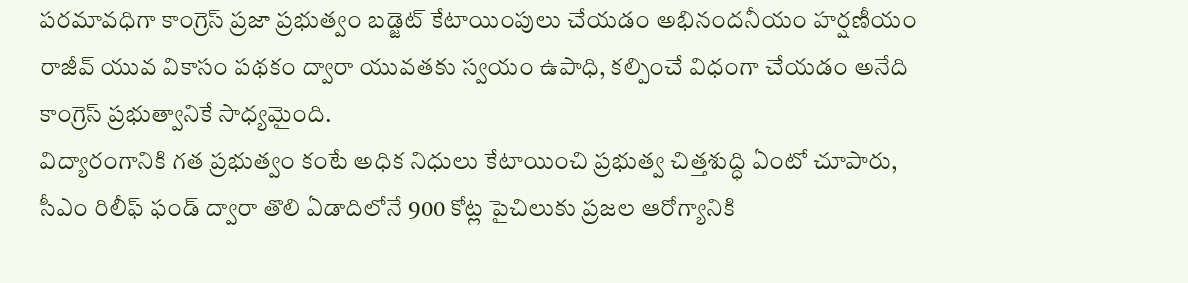పరమావధిగా కాంగ్రెస్ ప్రజా ప్రభుత్వం బడ్జెట్ కేటాయింపులు చేయడం అభినందనీయం హర్షణీయం
రాజీవ్ యువ వికాసం పథకం ద్వారా యువతకు స్వయం ఉపాధి, కల్పించే విధంగా చేయడం అనేది కాంగ్రెస్ ప్రభుత్వానికే సాధ్యమైంది.
విద్యారంగానికి గత ప్రభుత్వం కంటే అధిక నిధులు కేటాయించి ప్రభుత్వ చిత్తశుద్ధి ఏంటో చూపారు, సీఎం రిలీఫ్ ఫండ్ ద్వారా తొలి ఏడాదిలోనే 900 కోట్ల పైచిలుకు ప్రజల ఆరోగ్యానికి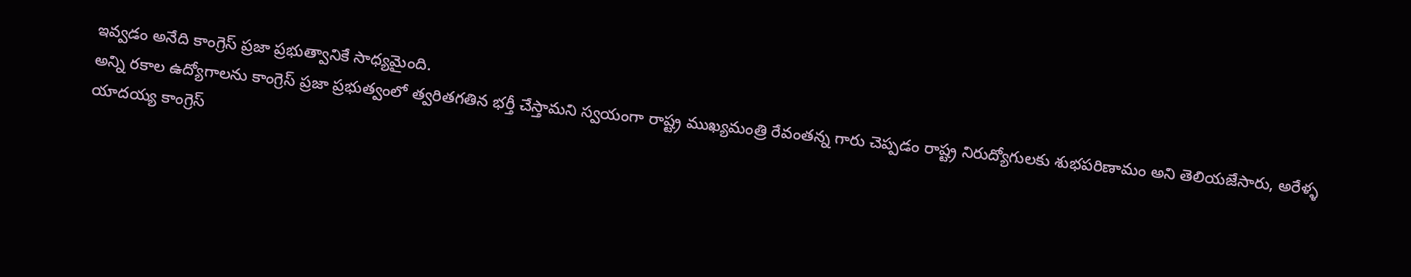ఇవ్వడం అనేది కాంగ్రెస్ ప్రజా ప్రభుత్వానికే సాధ్యమైంది.
అన్ని రకాల ఉద్యోగాలను కాంగ్రెస్ ప్రజా ప్రభుత్వంలో త్వరితగతిన భర్తీ చేస్తామని స్వయంగా రాష్ట్ర ముఖ్యమంత్రి రేవంతన్న గారు చెప్పడం రాష్ట్ర నిరుద్యోగులకు శుభపరిణామం అని తెలియజేసారు, అరేళ్ళ యాదయ్య కాంగ్రెస్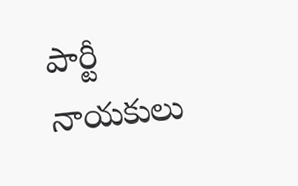పార్టీ నాయకులు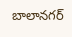బాలానగర్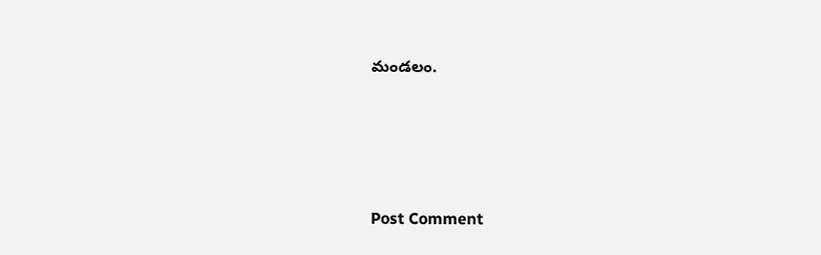మండలం.




Post Comment